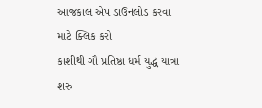આજકાલ એપ ડાઉનલોડ કરવા માટે ક્લિક કરો
કાશીથી ગૌ પ્રતિષ્ઠા ધર્મ યુદ્ધ યાત્રા શરુ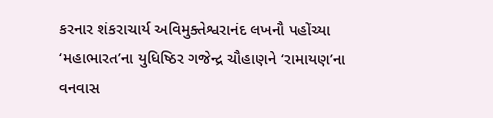કરનાર શંકરાચાર્ય અવિમુક્તેશ્વરાનંદ લખનૌ પહોંચ્યા
‘મહાભારત’ના યુધિષ્ઠિર ગજેન્દ્ર ચૌહાણને ‘રામાયણ’ના વનવાસ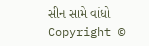સીન સામે વાંધો
Copyright ©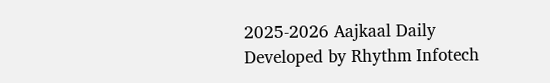2025-2026 Aajkaal Daily
Developed by Rhythm Infotech